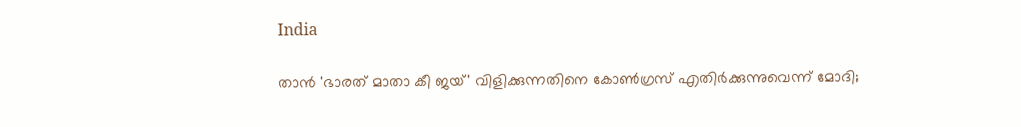India

താൻ 'ഭാരത് മാതാ കീ ജയ്' വിളിക്കുന്നതിനെ കോൺഗ്രസ് എതിർക്കുന്നുവെന്ന് മോദി;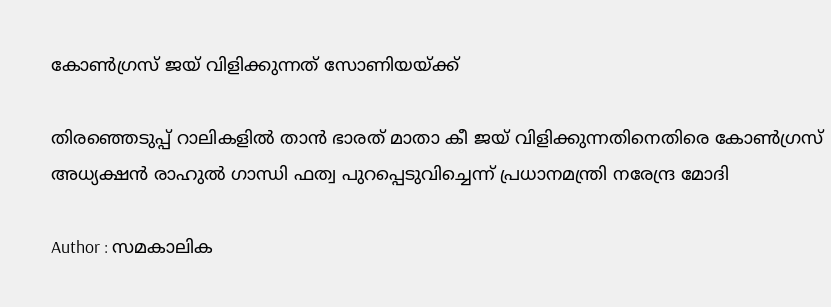കോൺഗ്രസ് ജയ് വിളിക്കുന്നത് സോണിയയ്ക്ക്

തിരഞ്ഞെടുപ്പ് റാലികളിൽ താൻ ഭാരത് മാതാ കീ ജയ് വിളിക്കുന്നതിനെതിരെ കോൺഗ്രസ് അധ്യക്ഷൻ രാഹുൽ ഗാന്ധി ഫത്വ പുറപ്പെടുവിച്ചെന്ന് പ്രധാനമന്ത്രി നരേന്ദ്ര മോദി

Author : സമകാലിക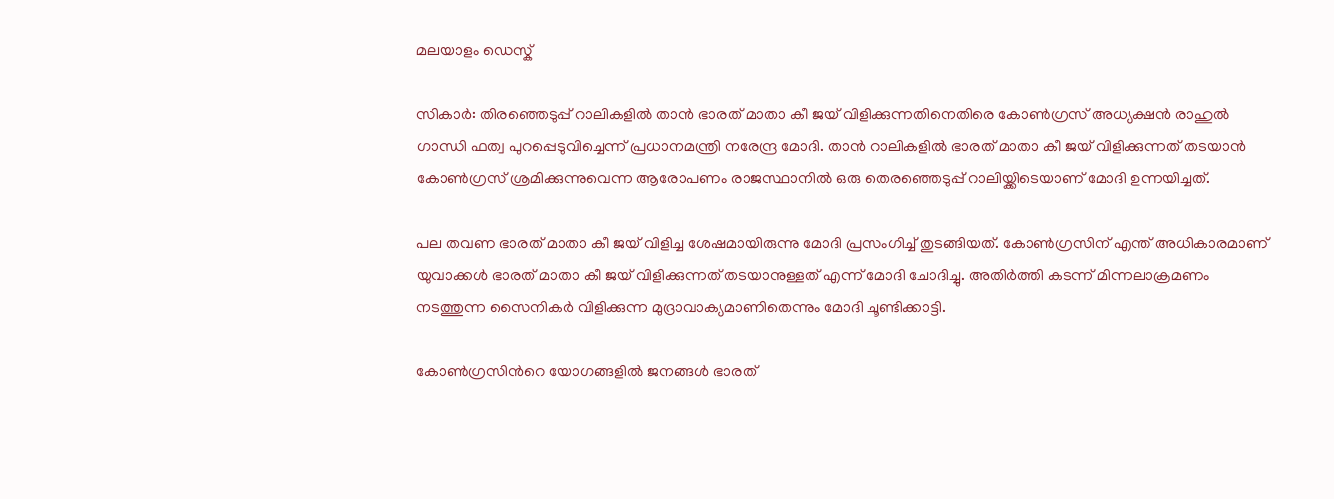മലയാളം ഡെസ്ക്

സികാര്‍: തിരഞ്ഞെടുപ്പ് റാലികളിൽ താൻ ഭാരത് മാതാ കീ ജയ് വിളിക്കുന്നതിനെതിരെ കോൺഗ്രസ് അധ്യക്ഷൻ രാഹുൽ ഗാന്ധി ഫത്വ പുറപ്പെടുവിച്ചെന്ന് പ്രധാനമന്ത്രി നരേന്ദ്ര മോദി. താൻ റാലികളിൽ ഭാരത് മാതാ കീ ജയ് വിളിക്കുന്നത് തടയാൻ കോൺഗ്രസ് ശ്രമിക്കുന്നുവെന്ന ആരോപണം രാജസ്ഥാനിൽ ഒരു തെരഞ്ഞെടുപ്പ് റാലിയ്ക്കിടെയാണ് മോദി ഉന്നയിച്ചത്.

പല തവണ ഭാരത് മാതാ കീ ജയ് വിളിച്ച ശേഷമായിരുന്നു മോദി പ്രസംഗിച്ച് തുടങ്ങിയത്. കോൺഗ്രസിന് എന്ത് അധികാരമാണ് യുവാക്കള്‍ ഭാരത് മാതാ കീ ജയ് വിളിക്കുന്നത് തടയാനുള്ളത് എന്ന് മോദി ചോദിച്ചു. അതിര്‍ത്തി കടന്ന് മിന്നലാക്രമണം നടത്തുന്ന സൈനികര്‍ വിളിക്കുന്ന മുദ്രാവാക്യമാണിതെന്നും മോദി ചൂണ്ടിക്കാട്ടി.

കോൺഗ്രസിന്‍റെ യോഗങ്ങളിൽ ജനങ്ങള്‍ ഭാരത്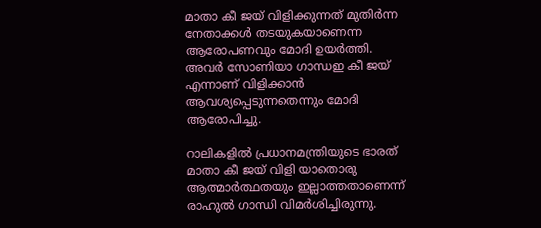മാതാ കീ ജയ് വിളിക്കുന്നത് മുതിര്‍ന്ന നേതാക്കള്‍ തടയുകയാണെന്ന ആരോപണവും മോദി ഉയര്‍ത്തി. അവര്‍ സോണിയാ ഗാന്ധഇ കീ ജയ് എന്നാണ് വിളിക്കാൻ ആവശ്യപ്പെടുന്നതെന്നും മോദി ആരോപിച്ചു.

റാലികളിൽ പ്രധാനമന്ത്രിയുടെ ഭാരത് മാതാ കീ ജയ് വിളി യാതൊരു ആത്മാര്‍ത്ഥതയും ഇല്ലാത്തതാണെന്ന് രാഹുൽ ഗാന്ധി വിമര്‍ശിച്ചിരുന്നു.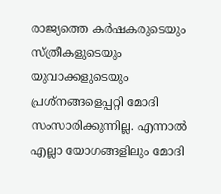രാജ്യത്തെ കര്‍ഷകരുടെയും സ്ത്രീകളുടെയും യുവാക്കളുടെയും പ്രശ്നങ്ങളെപ്പറ്റി മോദി സംസാരിക്കുന്നില്ല. എന്നാൽ എല്ലാ യോഗങ്ങളിലും മോദി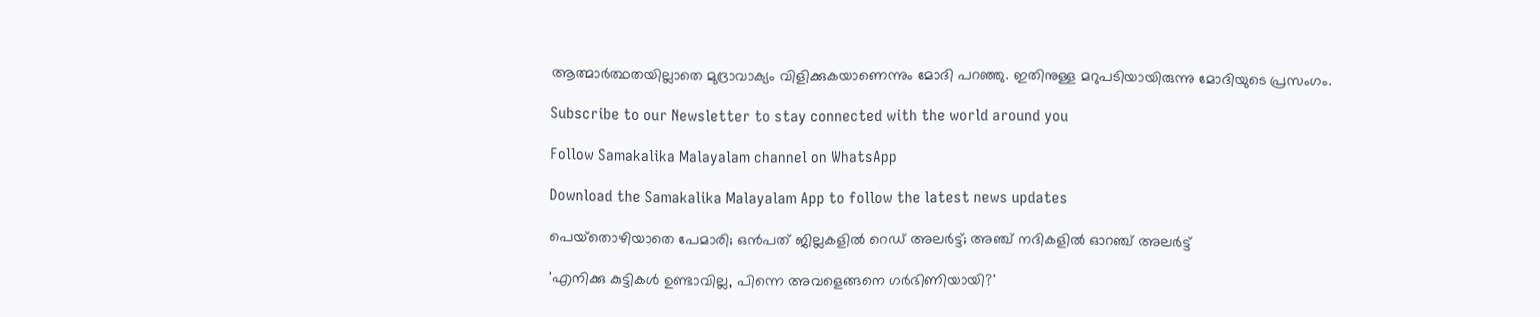ആത്മാര്‍ത്ഥതയില്ലാതെ മുദ്രാവാക്യം വിളിക്കുകയാണെന്നും മോദി പറഞ്ഞു. ഇതിനുള്ള മറുപടിയായിരുന്നു മോദിയുടെ പ്രസംഗം.

Subscribe to our Newsletter to stay connected with the world around you

Follow Samakalika Malayalam channel on WhatsApp

Download the Samakalika Malayalam App to follow the latest news updates

പെയ്‌തൊഴിയാതെ പേമാരി; ഒന്‍പത് ജില്ലകളില്‍ റെഡ് അലര്‍ട്ട്; അഞ്ച് നദികളില്‍ ഓറഞ്ച് അലര്‍ട്ട്

'എനിക്കു കുട്ടികള്‍ ഉണ്ടാവില്ല, പിന്നെ അവളെങ്ങനെ ഗര്‍ഭിണിയായി?'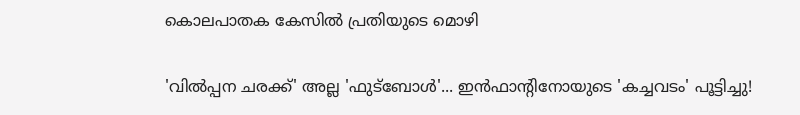കൊലപാതക കേസില്‍ പ്രതിയുടെ മൊഴി

'വിൽപ്പന ചരക്ക്' അല്ല 'ഫുട്ബോൾ'... ഇൻഫാന്റിനോയുടെ 'കച്ചവടം' പൂട്ടിച്ചു!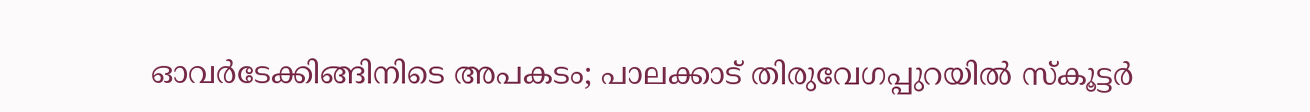ഓവര്‍ടേക്കിങ്ങിനിടെ അപകടം; പാലക്കാട് തിരുവേഗപ്പുറയില്‍ സ്‌കൂട്ടര്‍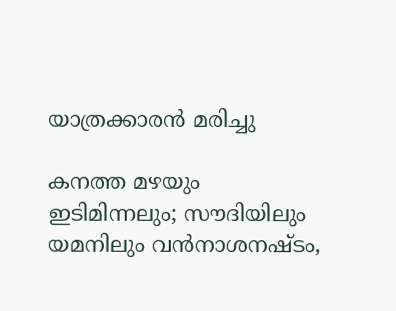യാത്രക്കാരന്‍ മരിച്ചു

കനത്ത മഴയും ഇടിമിന്നലും; സൗദിയിലും യമനിലും വന്‍നാശനഷ്ടം,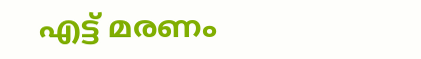എട്ട് മരണം